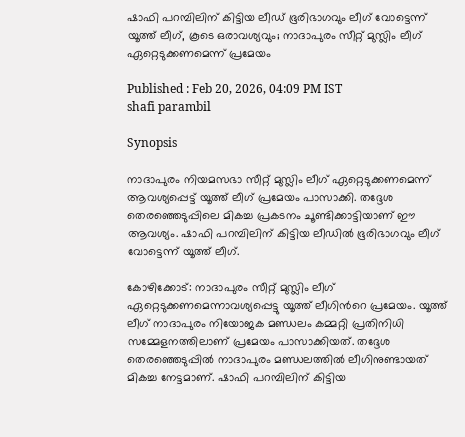ഷാഫി പറമ്പിലിന് കിട്ടിയ ലീഡ് ഭൂരിഭാഗവും ലീഗ് വോട്ടെന്ന് യൂത്ത് ലീഗ്, കൂടെ ഒരാവശ്യവും; നാദാപുരം സീറ്റ് മുസ്ലിം ലീഗ് ഏറ്റെടുക്കണമെന്ന് പ്രമേയം

Published : Feb 20, 2026, 04:09 PM IST
shafi parambil

Synopsis

നാദാപുരം നിയമസഭാ സീറ്റ് മുസ്ലിം ലീഗ് ഏറ്റെടുക്കണമെന്ന് ആവശ്യപ്പെട്ട് യൂത്ത് ലീഗ് പ്രമേയം പാസാക്കി. തദ്ദേശ തെരഞ്ഞെടുപ്പിലെ മികച്ച പ്രകടനം ചൂണ്ടിക്കാട്ടിയാണ് ഈ ആവശ്യം. ഷാഫി പറമ്പിലിന് കിട്ടിയ ലീഡിൽ ഭൂരിഭാഗവും ലീഗ് വോട്ടെന്ന് യൂത്ത് ലീഗ്.

കോഴിക്കോട്: നാദാപുരം സീറ്റ് മുസ്ലിം ലീഗ് ഏറ്റെടുക്കണമെന്നാവശ്യപ്പെട്ടു യൂത്ത് ലീഗിന്‍റെ പ്രമേയം. യൂത്ത് ലീഗ് നാദാപുരം നിയോജക മണ്ഡലം കമ്മറ്റി പ്രതിനിധി സമ്മേളനത്തിലാണ് പ്രമേയം പാസാക്കിയത്. തദ്ദേശ തെരഞ്ഞെടുപ്പിൽ നാദാപുരം മണ്ഡലത്തിൽ ലീഗിനുണ്ടായത് മികച്ച നേട്ടമാണ്. ഷാഫി പറമ്പിലിന് കിട്ടിയ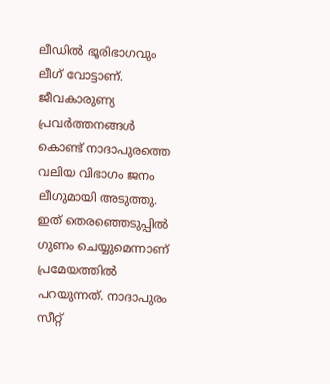ലീഡിൽ ഭൂരിഭാഗവും ലീഗ് വോട്ടാണ്. ജീവകാരുണ്യ പ്രവർത്തനങ്ങൾ കൊണ്ട് നാദാപുരത്തെ വലിയ വിഭാഗം ജനം ലീഗുമായി അടുത്തു. ഇത് തെരഞ്ഞെടുപ്പിൽ ഗുണം ചെയ്യുമെന്നാണ് പ്രമേയത്തിൽ പറയുന്നത്. നാദാപുരം സീറ്റ്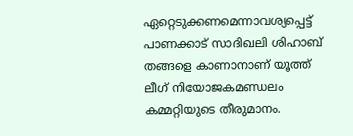ഏറ്റെടുക്കണമെന്നാവശ്യപ്പെട്ട് പാണക്കാട് സാദിഖലി ശിഹാബ് തങ്ങളെ കാണാനാണ് യൂത്ത് ലീഗ് നിയോജകമണ്ഡലം കമ്മറ്റിയുടെ തീരുമാനം.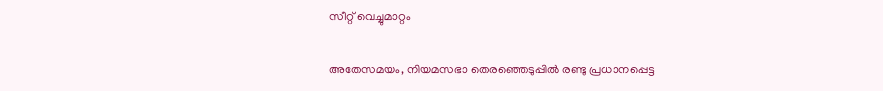സീറ്റ് വെച്ചുമാറ്റം

അതേസമയം, നിയമസഭാ തെരഞ്ഞെടുപ്പിൽ രണ്ടു പ്രധാനപ്പെട്ട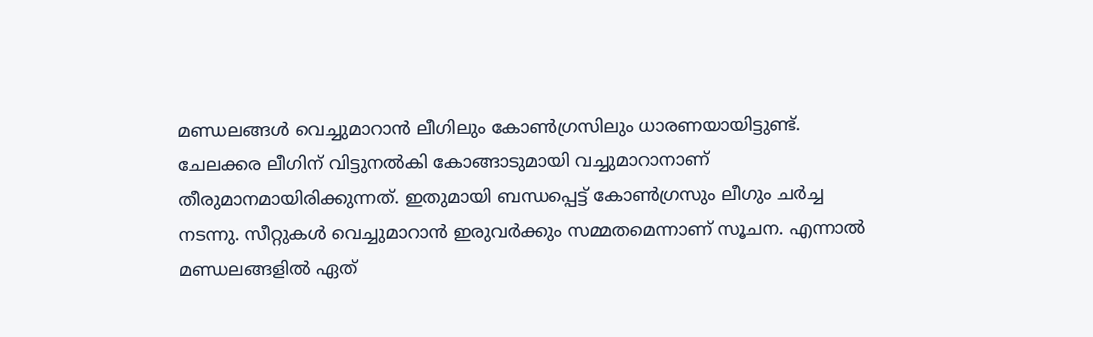മണ്ഡലങ്ങൾ വെച്ചുമാറാൻ ലീഗിലും കോൺഗ്രസിലും ധാരണയായിട്ടുണ്ട്. ചേലക്കര ലീഗിന് വിട്ടുനൽകി കോങ്ങാടുമായി വച്ചുമാറാനാണ് തീരുമാനമായിരിക്കുന്നത്. ഇതുമായി ബന്ധപ്പെട്ട് കോൺഗ്രസും ലീഗും ചർച്ച നടന്നു. സീറ്റുകൾ വെച്ചുമാറാൻ ഇരുവർക്കും സമ്മതമെന്നാണ് സൂചന. എന്നാൽ മണ്ഡലങ്ങളിൽ ഏത്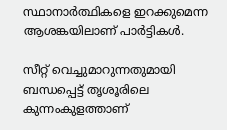സ്ഥാനാർത്ഥികളെ ഇറക്കുമെന്ന ആശങ്കയിലാണ് പാർട്ടികൾ.

സീറ്റ് വെച്ചുമാറുന്നതുമായി ബന്ധപ്പെട്ട് തൃശൂരിലെ കുന്നംകുളത്താണ്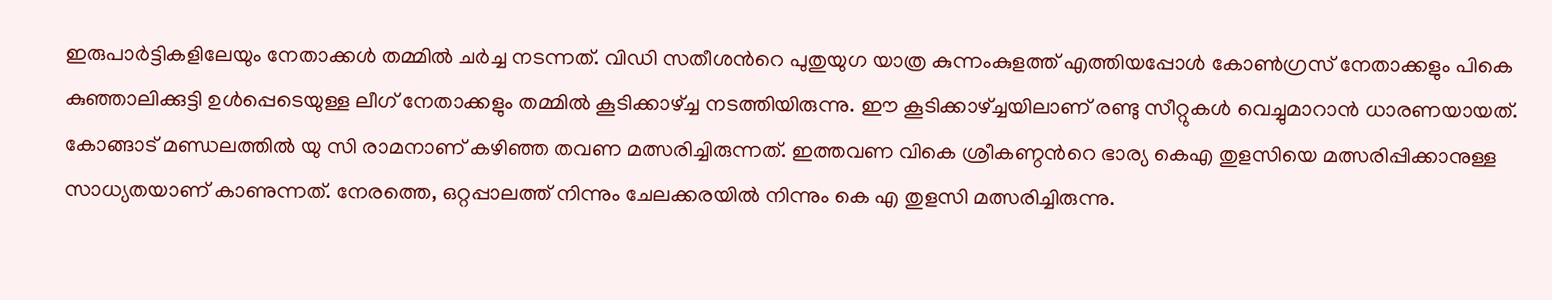ഇരുപാർട്ടികളിലേയും നേതാക്കൾ തമ്മിൽ ചർച്ച നടന്നത്. വിഡി സതീശന്‍റെ പുതുയുഗ യാത്ര കുന്നംകുളത്ത് എത്തിയപ്പോൾ കോൺഗ്രസ് നേതാക്കളും പികെ കുഞ്ഞാലിക്കുട്ടി ഉൾപ്പെടെയുള്ള ലീഗ് നേതാക്കളും തമ്മിൽ കൂടിക്കാഴ്ച്ച നടത്തിയിരുന്നു. ഈ കൂടിക്കാഴ്ച്ചയിലാണ് രണ്ടു സീറ്റുകൾ വെച്ചുമാറാൻ ധാരണയായത്. കോങ്ങാട് മണ്ഡലത്തിൽ യു സി രാമനാണ് കഴിഞ്ഞ തവണ മത്സരിച്ചിരുന്നത്. ഇത്തവണ വികെ ശ്രീകണ്ഠന്‍റെ ഭാര്യ കെഎ തുളസിയെ മത്സരിപ്പിക്കാനുള്ള സാധ്യതയാണ് കാണുന്നത്. നേരത്തെ, ഒറ്റപ്പാലത്ത് നിന്നും ചേലക്കരയിൽ നിന്നും കെ എ തുളസി മത്സരിച്ചിരുന്നു.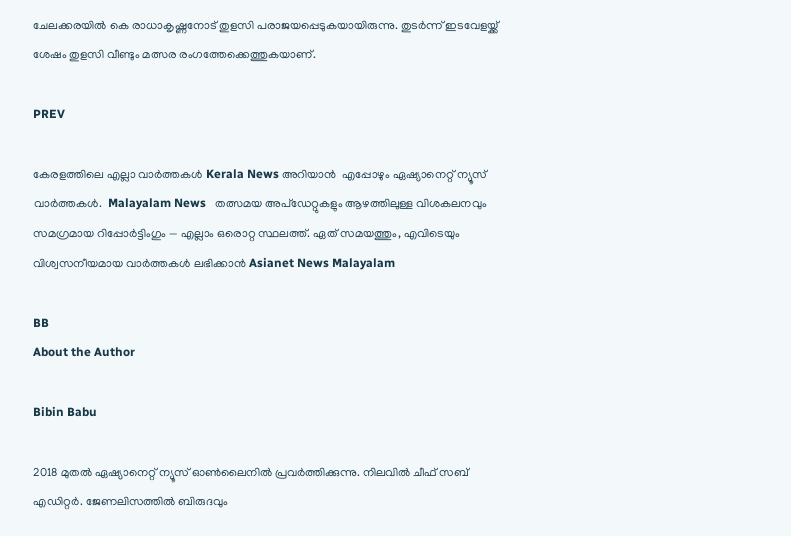ചേലക്കരയിൽ കെ രാധാകൃഷ്ണനോട് തുളസി പരാജയപ്പെടുകയായിരുന്നു. തുടർന്ന് ഇടവേളയ്ക്ക് ശേഷം തുളസി വീണ്ടും മത്സര രംഗത്തേക്കെത്തുകയാണ്.

PREV

കേരളത്തിലെ എല്ലാ വാർത്തകൾ Kerala News അറിയാൻ  എപ്പോഴും ഏഷ്യാനെറ്റ് ന്യൂസ് വാർത്തകൾ.  Malayalam News   തത്സമയ അപ്‌ഡേറ്റുകളും ആഴത്തിലുള്ള വിശകലനവും സമഗ്രമായ റിപ്പോർട്ടിംഗും — എല്ലാം ഒരൊറ്റ സ്ഥലത്ത്. ഏത് സമയത്തും, എവിടെയും വിശ്വസനീയമായ വാർത്തകൾ ലഭിക്കാൻ Asianet News Malayalam

BB
About the Author

Bibin Babu

2018 മുതല്‍ ഏഷ്യാനെറ്റ് ന്യൂസ് ഓണ്‍ലൈനില്‍ പ്രവര്‍ത്തിക്കുന്നു. നിലവില്‍ ചീഫ് സബ് എഡിറ്റർ. ജേണലിസത്തില്‍ ബിരുദവും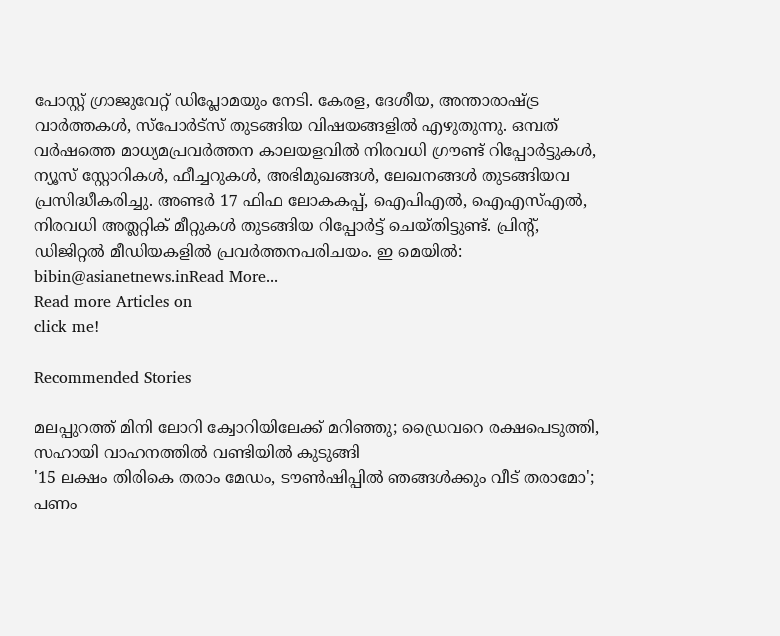പോസ്റ്റ് ഗ്രാജുവേറ്റ് ഡിപ്ലോമയും നേടി. കേരള, ദേശീയ, അന്താരാഷ്ട്ര വാര്‍ത്തകള്‍, സ്പോര്‍ട്സ് തുടങ്ങിയ വിഷയങ്ങളില്‍ എഴുതുന്നു. ഒമ്പത് വര്‍ഷത്തെ മാധ്യമപ്രവര്‍ത്തന കാലയളവില്‍ നിരവധി ഗ്രൗണ്ട് റിപ്പോര്‍ട്ടുകള്‍, ന്യൂസ് സ്റ്റോറികള്‍, ഫീച്ചറുകള്‍, അഭിമുഖങ്ങള്‍, ലേഖനങ്ങള്‍ തുടങ്ങിയവ പ്രസിദ്ധീകരിച്ചു. അണ്ടര്‍ 17 ഫിഫ ലോകകപ്പ്, ഐപിഎൽ, ഐഎസ്എൽ, നിരവധി അത്ലറ്റിക് മീറ്റുകൾ തുടങ്ങിയ റിപ്പോര്‍ട്ട് ചെയ്തിട്ടുണ്ട്. പ്രിന്‍റ്, ഡിജിറ്റല്‍ മീഡിയകളില്‍ പ്രവര്‍ത്തനപരിചയം. ഇ മെയില്‍: bibin@asianetnews.inRead More...
Read more Articles on
click me!

Recommended Stories

മലപ്പുറത്ത് മിനി ലോറി ക്വോറിയിലേക്ക് മറിഞ്ഞു; ഡ്രൈവറെ രക്ഷപെടുത്തി, സഹായി വാഹനത്തിൽ വണ്ടിയിൽ കുടുങ്ങി
'15 ലക്ഷം തിരികെ തരാം മേഡം, ടൗൺഷിപ്പിൽ ഞങ്ങൾക്കും വീട് തരാമോ'; പണം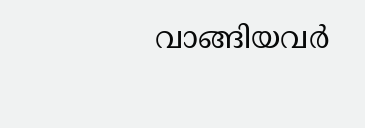വാങ്ങിയവർ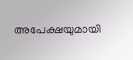അപേക്ഷയുമായി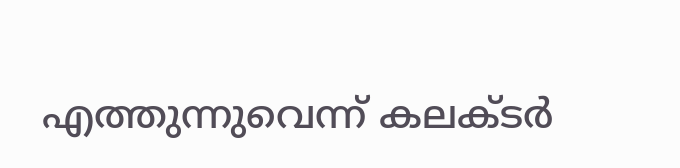എത്തുന്നുവെന്ന് കലക്ടർ